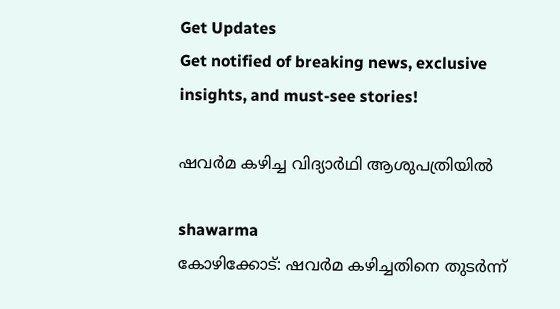Get Updates
Get notified of breaking news, exclusive insights, and must-see stories!

ഷവര്‍മ കഴിച്ച വിദ്യാര്‍ഥി ആശുപത്രിയില്‍

shawarma
കോഴിക്കോട്: ഷവര്‍മ കഴിച്ചതിനെ തുടര്‍ന്ന്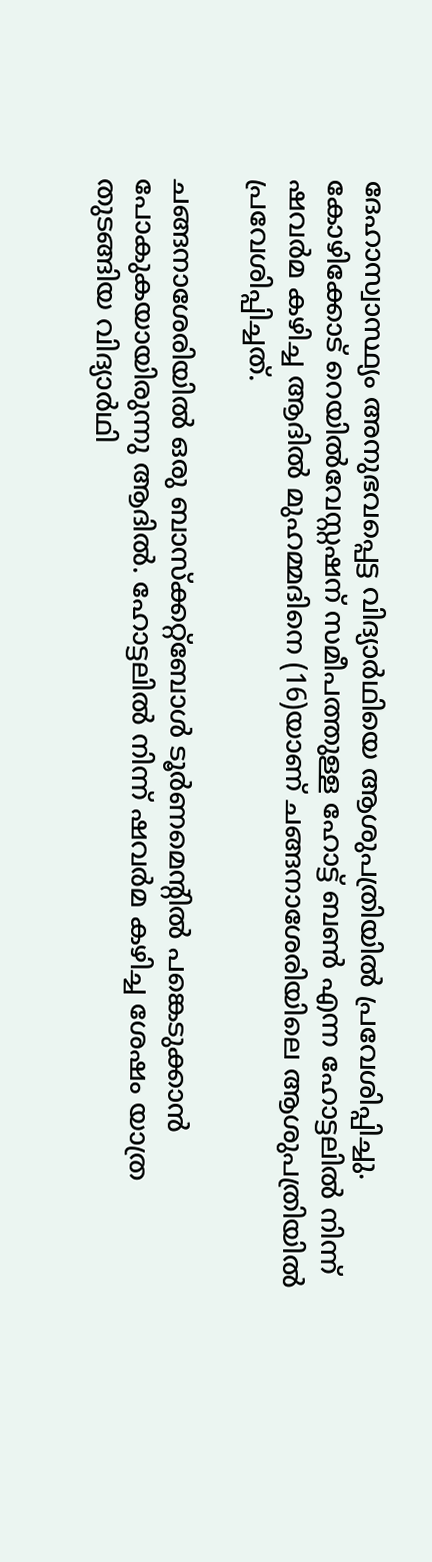ദേഹാസ്വാസ്ഥ്യം അനുഭവപ്പെട്ട വിദ്യാര്‍ഥിയെ ആശുപത്രിയില്‍ പ്രവേശിപ്പിച്ചു. കോഴിക്കോട് റെയില്‍വേസ്റ്റഷന് സമീപത്തുള്ള ഹോട്ട് ബണ്‍ എന്ന ഹോട്ടലില്‍ നിന്ന് ഷവര്‍മ കഴിച്ച ആദില്‍ മുഹമ്മദിനെ (16)യാണ് ചങ്ങനാശേരിയിലെ ആശുപത്രിയില്‍ പ്രവേശിപ്പിച്ചത്.

ചങ്ങനാശേരിയില്‍ ഒരു ബാസ്‌ക്കറ്റ്‌ബോള്‍ ടൂര്‍ണമെന്റില്‍ പങ്കെടുക്കാന്‍ പോകുകയായിരുന്നു ആദില്‍. ഹോട്ടലില്‍ നിന്ന് ഷവര്‍മ കഴിച്ച ശേഷം യാത്ര തുടങ്ങിയ വിദ്യാര്‍ഥി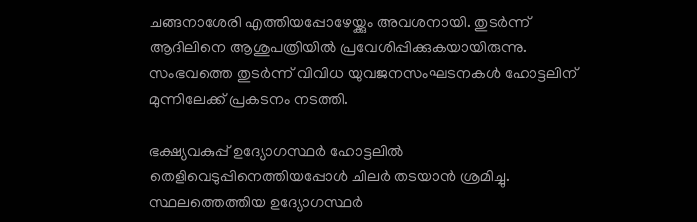ചങ്ങനാശേരി എത്തിയപ്പോഴേയ്ക്കും അവശനായി. തുടര്‍ന്ന് ആദിലിനെ ആശുപത്രിയില്‍ പ്രവേശിപ്പിക്കുകയായിരുന്നു. സംഭവത്തെ തുടര്‍ന്ന് വിവിധ യുവജനസംഘടനകള്‍ ഹോട്ടലിന് മുന്നിലേക്ക് പ്രകടനം നടത്തി.

ഭക്ഷ്യവകുപ്പ് ഉദ്യോഗസ്ഥര്‍ ഹോട്ടലില്‍ തെളിവെടുപ്പിനെത്തിയപ്പോള്‍ ചിലര്‍ തടയാന്‍ ശ്രമിച്ചു. സ്ഥലത്തെത്തിയ ഉദ്യോഗസ്ഥര്‍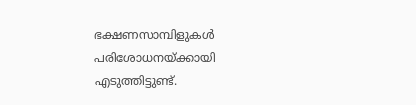ഭക്ഷണസാമ്പിളുകള്‍ പരിശോധനയ്ക്കായി എടുത്തിട്ടുണ്ട്.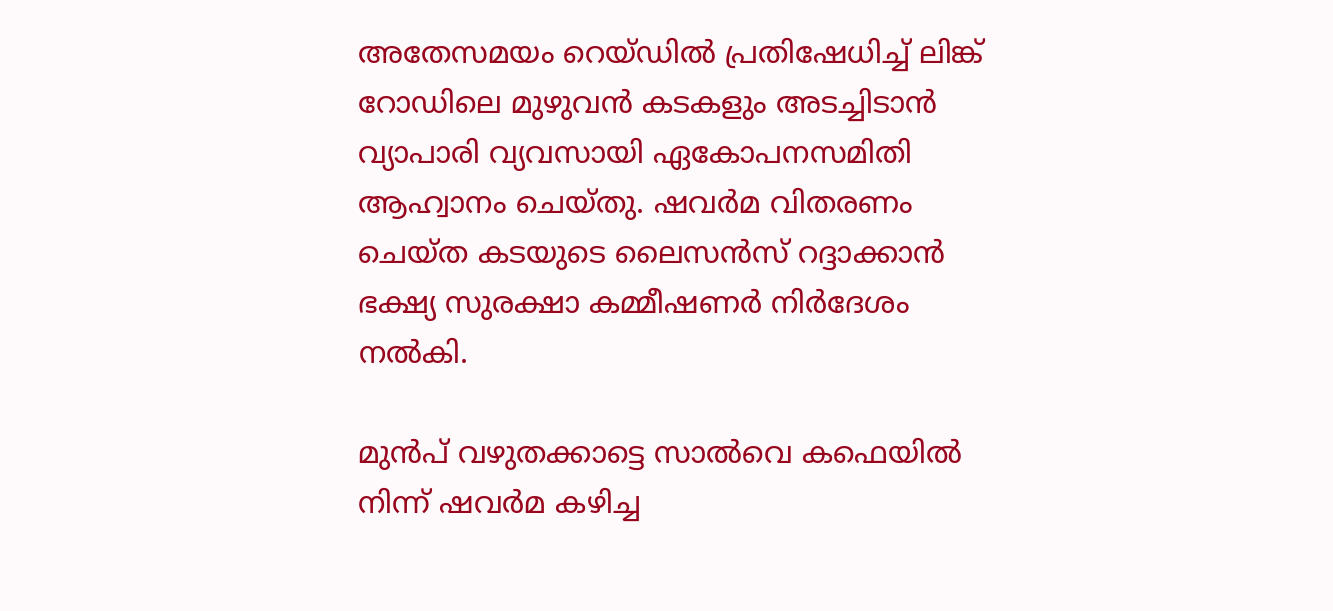അതേസമയം റെയ്ഡില്‍ പ്രതിഷേധിച്ച് ലിങ്ക് റോഡിലെ മുഴുവന്‍ കടകളും അടച്ചിടാന്‍ വ്യാപാരി വ്യവസായി ഏകോപനസമിതി ആഹ്വാനം ചെയ്തു. ഷവര്‍മ വിതരണം ചെയ്ത കടയുടെ ലൈസന്‍സ് റദ്ദാക്കാന്‍ ഭക്ഷ്യ സുരക്ഷാ കമ്മീഷണര്‍ നിര്‍ദേശം നല്‍കി.

മുന്‍പ് വഴുതക്കാട്ടെ സാല്‍വെ കഫെയില്‍ നിന്ന് ഷവര്‍മ കഴിച്ച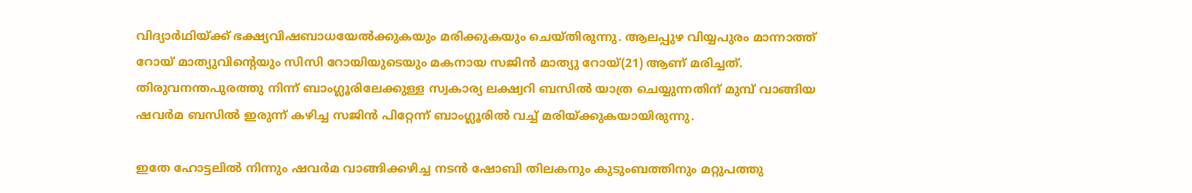വിദ്യാര്‍ഥിയ്ക്ക് ഭക്ഷ്യവിഷബാധയേല്‍ക്കുകയും മരിക്കുകയും ചെയ്തിരുന്നു. ആലപ്പുഴ വിയ്യപുരം മാന്നാത്ത് റോയ് മാത്യുവിന്റെയും സിസി റോയിയുടെയും മകനായ സജിന്‍ മാത്യു റോയ്(21) ആണ് മരിച്ചത്. തിരുവനന്തപുരത്തു നിന്ന് ബാംഗ്ലൂരിലേക്കുള്ള സ്വകാര്യ ലക്ഷ്വറി ബസില്‍ യാത്ര ചെയ്യുന്നതിന് മുമ്പ് വാങ്ങിയ ഷവര്‍മ ബസില്‍ ഇരുന്ന് കഴിച്ച സജിന്‍ പിറ്റേന്ന് ബാംഗ്ലൂരില്‍ വച്ച് മരിയ്ക്കുകയായിരുന്നു.

ഇതേ ഹോട്ടലില്‍ നിന്നും ഷവര്‍മ വാങ്ങിക്കഴിച്ച നടന്‍ ഷോബി തിലകനും കുടുംബത്തിനും മറ്റുപത്തു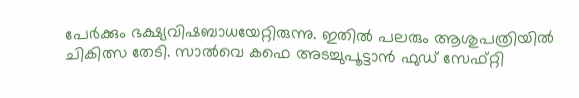പേര്‍ക്കും ഭക്ഷ്യവിഷബാധയേറ്റിരുന്നു. ഇതില്‍ പലരും ആശുപത്രിയില്‍ ചികിത്സ തേടി. സാല്‍വെ കഫെ അടച്ചുപൂട്ടാന്‍ ഫുഡ് സേഫ്റ്റി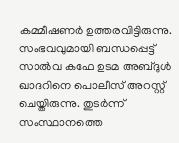കമ്മീഷണര്‍ ഉത്തരവിട്ടിരുന്നു. സംഭവവുമായി ബന്ധപ്പെട്ട് സാല്‍വ കഫേ ഉടമ അബ്ദുള്‍ ഖാദറിനെ പൊലീസ് അറസ്റ്റ് ചെയ്തിരുന്നു. തുടര്‍ന്ന് സംസ്ഥാനത്തെ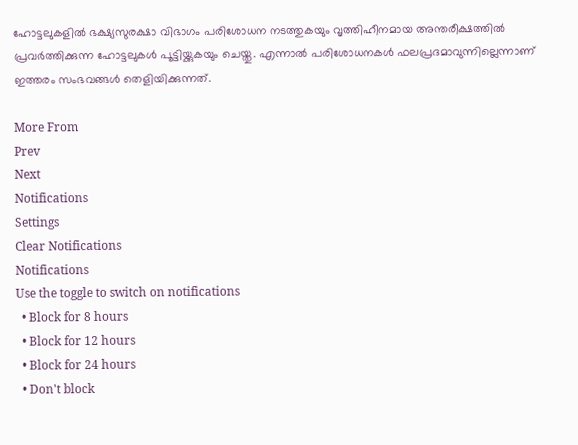ഹോട്ടലുകളില്‍ ഭക്ഷ്യസുരക്ഷാ വിഭാഗം പരിശോധന നടത്തുകയും വൃത്തിഹീനമായ അന്തരീക്ഷത്തില്‍ പ്രവര്‍ത്തിക്കുന്ന ഹോട്ടലുകള്‍ പൂട്ടിയ്ക്കുകയും ചെയ്തു. എന്നാല്‍ പരിശോധനകള്‍ ഫലപ്രദമാവുന്നില്ലെന്നാണ് ഇത്തരം സംഭവങ്ങള്‍ തെളിയിക്കുന്നത്.

More From
Prev
Next
Notifications
Settings
Clear Notifications
Notifications
Use the toggle to switch on notifications
  • Block for 8 hours
  • Block for 12 hours
  • Block for 24 hours
  • Don't block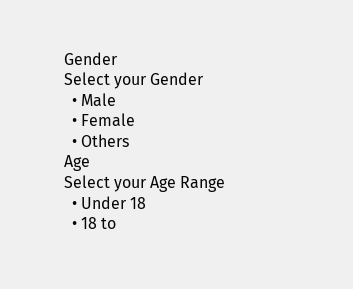Gender
Select your Gender
  • Male
  • Female
  • Others
Age
Select your Age Range
  • Under 18
  • 18 to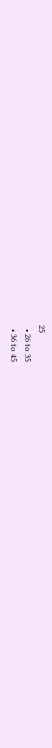25
  • 26 to 35
  • 36 to 45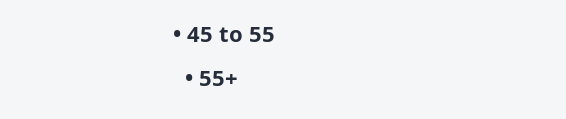• 45 to 55
  • 55+